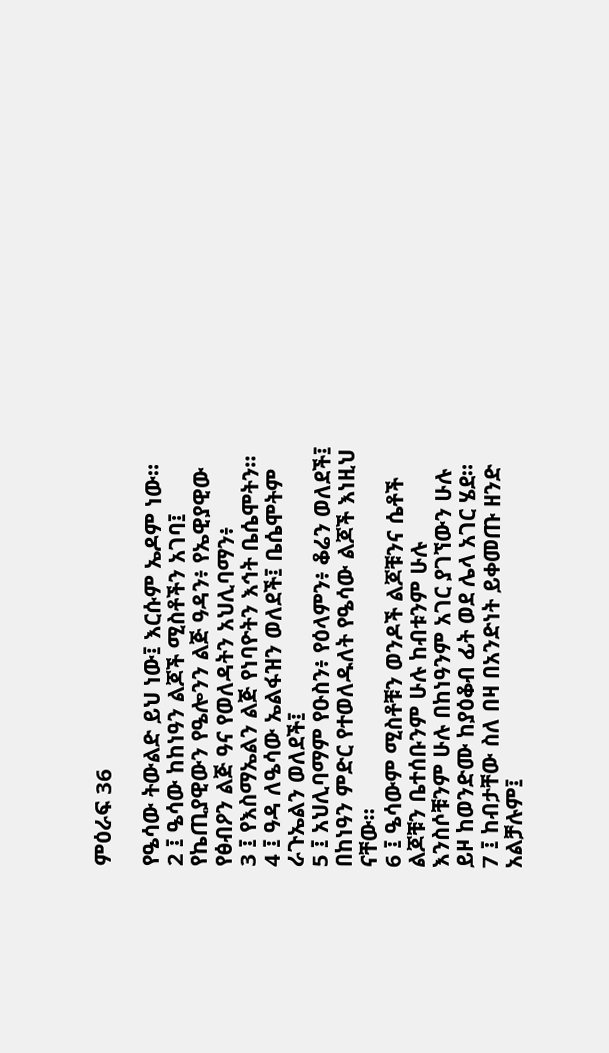ምዕራፍ 36

የዔሳው ትውልድ ይህ ነው፤ እርሱም ኤዶም ነው።
2 ፤ ዔሳው ከከነዓን ልጆች ሚስቶችን አገባ፤ የኬጢያዊውን የዔሎንን ልጅ ዓዳን፥ የኤዊያዊው የፅብዖን ልጅ ዓና የወለዳትን አህሊባማን፥
3 ፤ የእስማኤልን ልጅ የነባዮትን እኅት ቤሴሞትን።
4 ፤ ዓዳ ለዔሳው ኤልፋዝን ወለደች፤ ቤሴሞትም ራጉኤልን ወለደች፤
5 ፤ አህሊባማም የዑስን፥ የዕላምን፥ ቆሬን ወለደች፤ በከነዓን ምድር የተወለዱለት የዔሳው ልጆች እነዚህ ናቸው።
6 ፤ ዔሳውም ሚስቶቹን ወንዶች ልጆቹንና ሴቶች ልጆቹን ቤተሰቡንም ሁሉ ከብቱንም ሁሉ እንስሶቹንም ሁሉ በከነዓንም አገር ያገኘውን ሁሉ ይዞ ከወንድሙ ከያዕቆብ ፊት ወደ ሌላ አገር ሄደ።
7 ፤ ከብታቸው ስለ በዛ በአንድነት ይቀመጡ ዘንድ አልቻሉም፤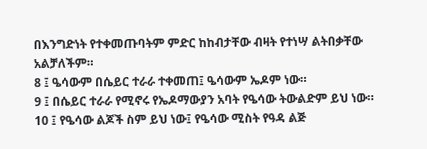በእንግድነት የተቀመጡባትም ምድር ከከብታቸው ብዛት የተነሣ ልትበቃቸው አልቻለችም።
8 ፤ ዔሳውም በሴይር ተራራ ተቀመጠ፤ ዔሳውም ኤዶም ነው።
9 ፤ በሴይር ተራራ የሚኖሩ የኤዶማውያን አባት የዔሳው ትውልድም ይህ ነው።
10 ፤ የዔሳው ልጆች ስም ይህ ነው፤ የዔሳው ሚስት የዓዳ ልጅ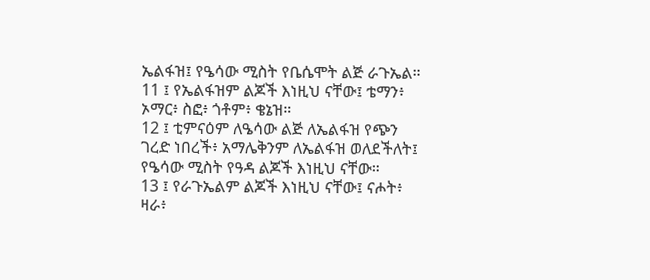ኤልፋዝ፤ የዔሳው ሚስት የቤሴሞት ልጅ ራጉኤል።
11 ፤ የኤልፋዝም ልጆች እነዚህ ናቸው፤ ቴማን፥ ኦማር፥ ስፎ፥ ጎቶም፥ ቄኔዝ።
12 ፤ ቲምናዕም ለዔሳው ልጅ ለኤልፋዝ የጭን ገረድ ነበረች፥ አማሌቅንም ለኤልፋዝ ወለደችለት፤ የዔሳው ሚስት የዓዳ ልጆች እነዚህ ናቸው።
13 ፤ የራጉኤልም ልጆች እነዚህ ናቸው፤ ናሖት፥ ዛራ፥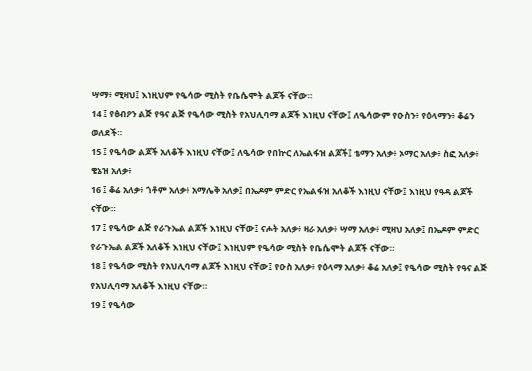ሣማ፥ ሚዛህ፤ እነዚህም የዔሳው ሚስት የቤሴሞት ልጆች ናቸው።
14 ፤ የፅብዖን ልጅ የዓና ልጅ የዔሳው ሚስት የአህሊባማ ልጆች እነዚህ ናቸው፤ ለዔሳውም የዑስን፥ የዕላማን፥ ቆሬን ወለደች።
15 ፤ የዔሳው ልጆች አለቆች እነዚህ ናቸው፤ ለዔሳው የበኵር ለኤልፋዝ ልጆች፤ ቴማን አለቃ፥ ኦማር አለቃ፥ ስፎ አለቃ፥ ቄኔዝ አለቃ፥
16 ፤ ቆሬ አለቃ፥ ጎቶም አለቃ፥ አማሌቅ አለቃ፤ በኤዶም ምድር የኤልፋዝ አለቆች እነዚህ ናቸው፤ እነዚህ የዓዳ ልጆች ናቸው።
17 ፤ የዔሳው ልጅ የራጉኤል ልጆች እነዚህ ናቸው፤ ናሖት አለቃ፥ ዛራ አለቃ፥ ሣማ አለቃ፥ ሚዛህ አለቃ፤ በኤዶም ምድር የራጉኤል ልጆች አለቆች እነዚህ ናቸው፤ እነዚህም የዔሳው ሚስት የቤሴሞት ልጆች ናቸው።
18 ፤ የዔሳው ሚስት የአህሊባማ ልጆች እነዚህ ናቸው፤ የዑስ አለቃ፥ የዕላማ አለቃ፥ ቆሬ አለቃ፤ የዔሳው ሚስት የዓና ልጅ የአህሊባማ አለቆች እነዚህ ናቸው።
19 ፤ የዔሳው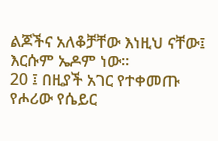ልጆችና አለቆቻቸው እነዚህ ናቸው፤ እርሱም ኤዶም ነው።
20 ፤ በዚያች አገር የተቀመጡ የሖሪው የሴይር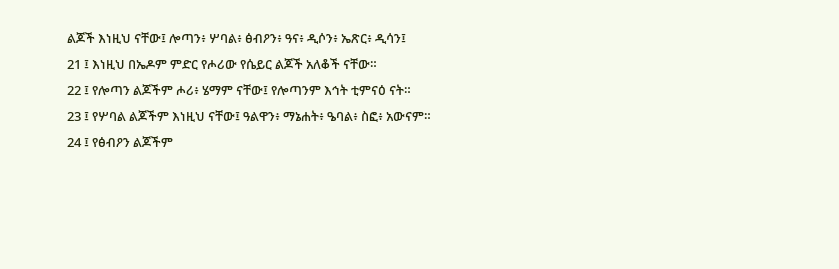ልጆች እነዚህ ናቸው፤ ሎጣን፥ ሦባል፥ ፅብዖን፥ ዓና፥ ዲሶን፥ ኤጽር፥ ዲሳን፤
21 ፤ እነዚህ በኤዶም ምድር የሖሪው የሴይር ልጆች አለቆች ናቸው።
22 ፤ የሎጣን ልጆችም ሖሪ፥ ሄማም ናቸው፤ የሎጣንም እኅት ቲምናዕ ናት።
23 ፤ የሦባል ልጆችም እነዚህ ናቸው፤ ዓልዋን፥ ማኔሐት፥ ዔባል፥ ስፎ፥ አውናም።
24 ፤ የፅብዖን ልጆችም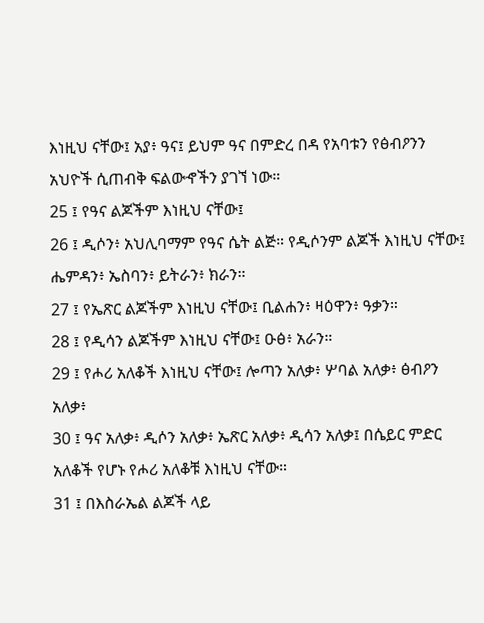እነዚህ ናቸው፤ አያ፥ ዓና፤ ይህም ዓና በምድረ በዳ የአባቱን የፅብዖንን አህዮች ሲጠብቅ ፍልውኆችን ያገኘ ነው።
25 ፤ የዓና ልጆችም እነዚህ ናቸው፤
26 ፤ ዲሶን፥ አህሊባማም የዓና ሴት ልጅ። የዲሶንም ልጆች እነዚህ ናቸው፤ ሔምዳን፥ ኤስባን፥ ይትራን፥ ክራን።
27 ፤ የኤጽር ልጆችም እነዚህ ናቸው፤ ቢልሐን፥ ዛዕዋን፥ ዓቃን።
28 ፤ የዲሳን ልጆችም እነዚህ ናቸው፤ ዑፅ፥ አራን።
29 ፤ የሖሪ አለቆች እነዚህ ናቸው፤ ሎጣን አለቃ፥ ሦባል አለቃ፥ ፅብዖን አለቃ፥
30 ፤ ዓና አለቃ፥ ዲሶን አለቃ፥ ኤጽር አለቃ፥ ዲሳን አለቃ፤ በሴይር ምድር አለቆች የሆኑ የሖሪ አለቆቹ እነዚህ ናቸው።
31 ፤ በእስራኤል ልጆች ላይ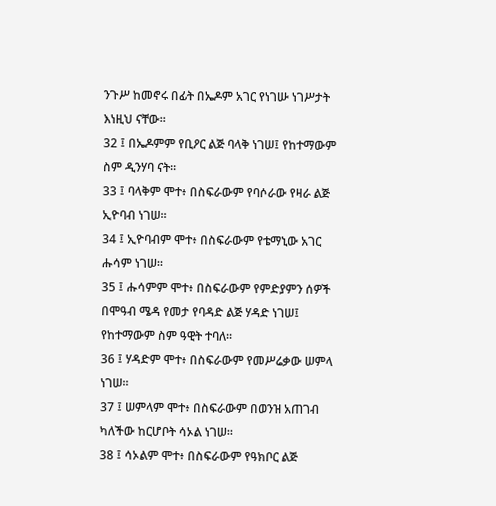ንጉሥ ከመኖሩ በፊት በኤዶም አገር የነገሡ ነገሥታት እነዚህ ናቸው።
32 ፤ በኤዶምም የቢዖር ልጅ ባላቅ ነገሠ፤ የከተማውም ስም ዲንሃባ ናት።
33 ፤ ባላቅም ሞተ፥ በስፍራውም የባሶራው የዛራ ልጅ ኢዮባብ ነገሠ።
34 ፤ ኢዮባብም ሞተ፥ በስፍራውም የቴማኒው አገር ሑሳም ነገሠ።
35 ፤ ሑሳምም ሞተ፥ በስፍራውም የምድያምን ሰዎች በሞዓብ ሜዳ የመታ የባዳድ ልጅ ሃዳድ ነገሠ፤ የከተማውም ስም ዓዊት ተባለ።
36 ፤ ሃዳድም ሞተ፥ በስፍራውም የመሥሬቃው ሠምላ ነገሠ።
37 ፤ ሠምላም ሞተ፥ በስፍራውም በወንዝ አጠገብ ካለችው ከርሆቦት ሳኦል ነገሠ።
38 ፤ ሳኦልም ሞተ፥ በስፍራውም የዓክቦር ልጅ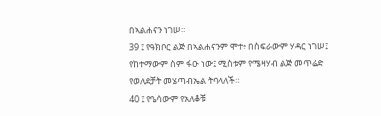በኣልሐናን ነገሠ።
39 ፤ የዓክቦር ልጅ በኣልሐናንም ሞተ፥ በስፍራውም ሃዳር ነገሠ፤ የከተማውም ስም ፋዑ ነው፤ ሚስቱም የሜዛሃብ ልጅ መጥሬድ የወለደቻት መሄጣብኤል ትባላለች።
40 ፤ የዔሳውም የአለቆቹ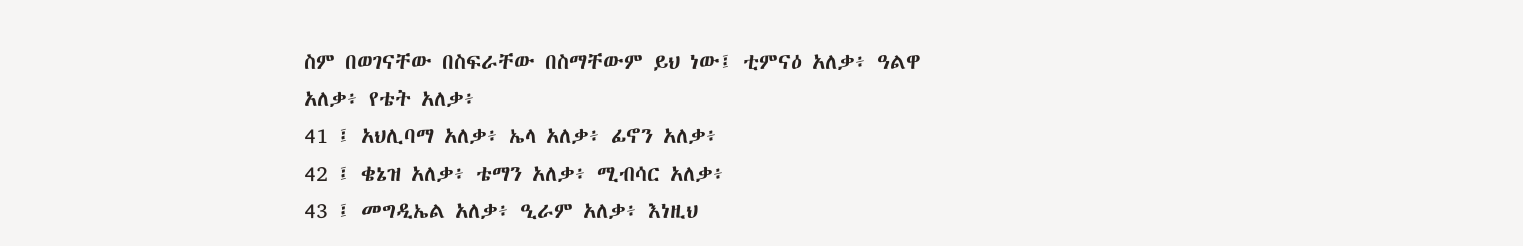ስም በወገናቸው በስፍራቸው በስማቸውም ይህ ነው፤ ቲምናዕ አለቃ፥ ዓልዋ አለቃ፥ የቴት አለቃ፥
41 ፤ አህሊባማ አለቃ፥ ኤላ አለቃ፥ ፊኖን አለቃ፥
42 ፤ ቄኔዝ አለቃ፥ ቴማን አለቃ፥ ሚብሳር አለቃ፥
43 ፤ መግዲኤል አለቃ፥ ዒራም አለቃ፥ እነዚህ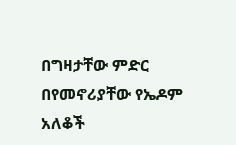በግዛታቸው ምድር በየመኖሪያቸው የኤዶም አለቆች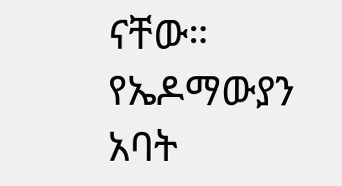ናቸው። የኤዶማውያን አባት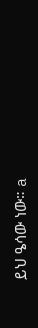ይህ ዔሳው ነው። a